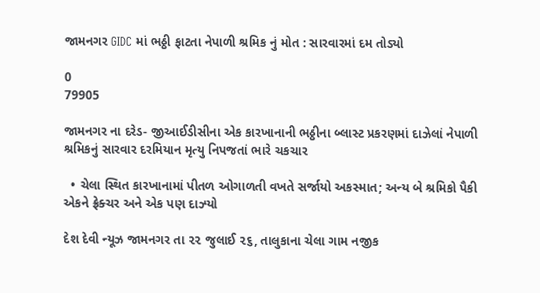જામનગર GIDC માં ભઠ્ઠી ફાટતા નેપાળી શ્રમિક નું મોત : સારવારમાં દમ તોડ્યો

0
79905

જામનગર ના દરેડ- જીઆઈડીસીના એક કારખાનાની ભઠ્ઠીના બ્લાસ્ટ પ્રકરણમાં દાઝેલાં નેપાળી શ્રમિકનું સારવાર દરમિયાન મૃત્યુ નિપજતાં ભારે ચકચાર

  • ચેલા સ્થિત કારખાનામાં પીતળ ઓગાળતી વખતે સર્જાયો અકસ્માત; અન્ય બે શ્રમિકો પૈકી એકને ફ્રેક્ચર અને એક પણ દાઝ્યો

દેશ દેવી ન્યૂઝ જામનગર તા ૨૨ જુલાઈ ૨૬, તાલુકાના ચેલા ગામ નજીક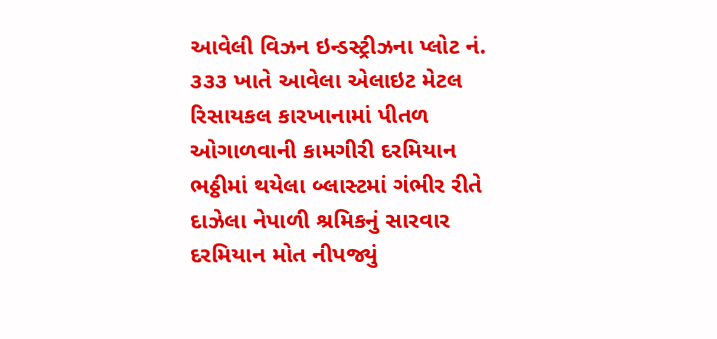આવેલી વિઝન ઇન્ડસ્ટ્રીઝના પ્લોટ નં. ૩૩૩ ખાતે આવેલા એલાઇટ મેટલ રિસાયકલ કારખાનામાં પીતળ ઓગાળવાની કામગીરી દરમિયાન ભઠ્ઠીમાં થયેલા બ્લાસ્ટમાં ગંભીર રીતે દાઝેલા નેપાળી શ્રમિકનું સારવાર દરમિયાન મોત નીપજ્યું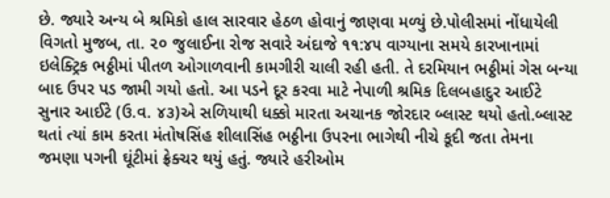છે. જ્યારે અન્ય બે શ્રમિકો હાલ સારવાર હેઠળ હોવાનું જાણવા મળ્યું છે.પોલીસમાં નોંધાયેલી વિગતો મુજબ, તા. ૨૦ જુલાઈના રોજ સવારે અંદાજે ૧૧:૪૫ વાગ્યાના સમયે કારખાનામાં ઇલેક્ટ્રિક ભઠ્ઠીમાં પીતળ ઓગાળવાની કામગીરી ચાલી રહી હતી. તે દરમિયાન ભઠ્ઠીમાં ગેસ બન્યા બાદ ઉપર પડ જામી ગયો હતો. આ પડને દૂર કરવા માટે નેપાળી શ્રમિક દિલબહાદુર આઈટે સુનાર આઈટે (ઉ.વ. ૪૩)એ સળિયાથી ધક્કો મારતા અચાનક જોરદાર બ્લાસ્ટ થયો હતો.બ્લાસ્ટ થતાં ત્યાં કામ કરતા મંતોષસિંહ શીલાસિંહ ભઠ્ઠીના ઉપરના ભાગેથી નીચે કૂદી જતા તેમના જમણા પગની ઘૂંટીમાં ફ્રેક્ચર થયું હતું. જ્યારે હરીઓમ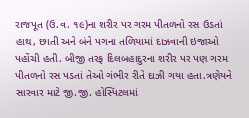રાજપૂત (ઉ.વ. ૧૯)ના શરીર પર ગરમ પીતળનો રસ ઉડતાં હાથ, છાતી અને બંને પગના તળિયામાં દાઝવાની ઇજાઓ પહોંચી હતી. બીજી તરફ દિલબહાદુરના શરીર પર પણ ગરમ પીતળનો રસ પડતાં તેઓ ગંભીર રીતે દાઝી ગયા હતા.ત્રણેયને સારવાર માટે જી.જી. હોસ્પિટલમાં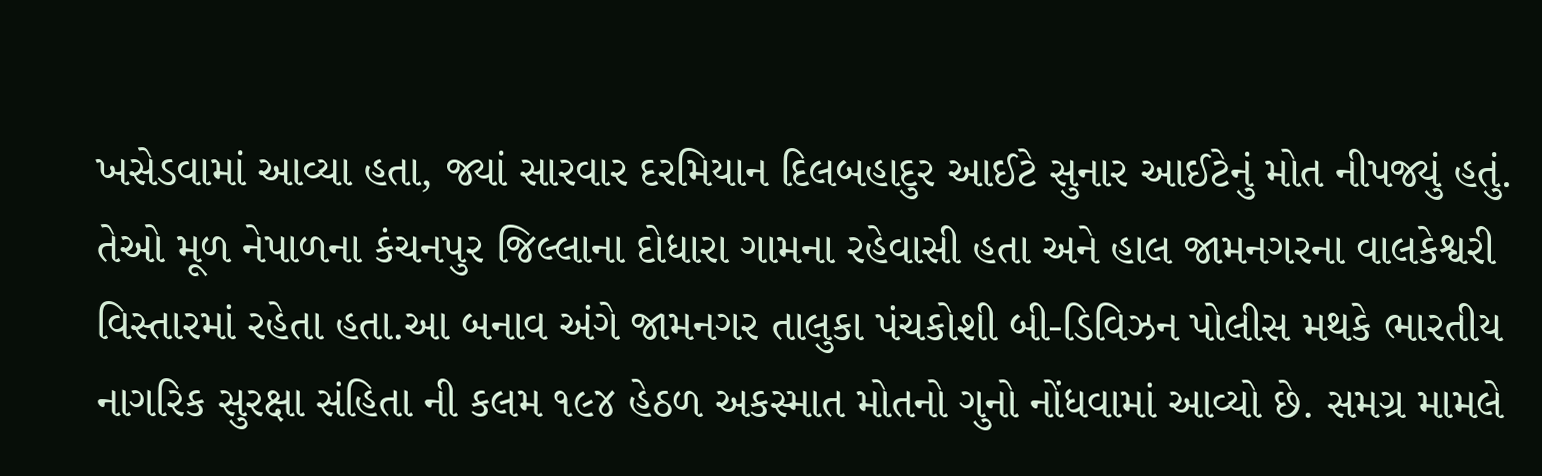ખસેડવામાં આવ્યા હતા, જ્યાં સારવાર દરમિયાન દિલબહાદુર આઈટે સુનાર આઈટેનું મોત નીપજ્યું હતું. તેઓ મૂળ નેપાળના કંચનપુર જિલ્લાના દોધારા ગામના રહેવાસી હતા અને હાલ જામનગરના વાલકેશ્વરી વિસ્તારમાં રહેતા હતા.આ બનાવ અંગે જામનગર તાલુકા પંચકોશી બી-ડિવિઝન પોલીસ મથકે ભારતીય નાગરિક સુરક્ષા સંહિતા ની કલમ ૧૯૪ હેઠળ અકસ્માત મોતનો ગુનો નોંધવામાં આવ્યો છે. સમગ્ર મામલે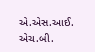એ.એસ.આઈ. એચ.બી.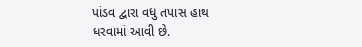પાંડવ દ્વારા વધુ તપાસ હાથ ધરવામાં આવી છે.